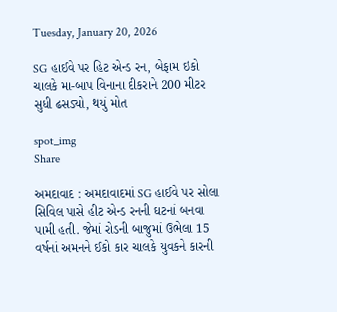Tuesday, January 20, 2026

SG હાઈવે પર હિટ એન્ડ રન, બેફામ ઇકો ચાલકે મા-બાપ વિનાના દીકરાને 200 મીટર સુધી ઢસડ્યો, થયું મોત

spot_img
Share

અમદાવાદ : અમદાવાદમાં SG હાઈવે પર સોલા સિવિલ પાસે હીટ એન્ડ રનની ઘટનાં બનવા પામી હતી. જેમાં રોડની બાજુમાં ઉભેલા 15 વર્ષનાં અમનને ઈકો કાર ચાલકે યુવકને કારની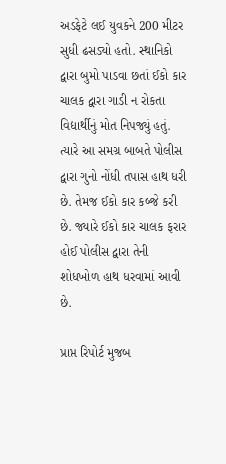અડફેટે લઈ યુવકને 200 મીટર સુધી ઢસડ્યો હતો. સ્થાનિકો દ્વારા બુમો પાડવા છતાં ઈકો કાર ચાલક દ્વારા ગાડી ન રોકતા વિદ્યાર્થીનું મોત નિપજ્યું હતું. ત્યારે આ સમગ્ર બાબતે પોલીસ દ્વારા ગુનો નોંધી તપાસ હાથ ધરી છે. તેમજ ઈકો કાર કબ્જે કરી છે. જ્યારે ઈકો કાર ચાલક ફરાર હોઈ પોલીસ દ્વારા તેની શોધખોળ હાથ ધરવામાં આવી છે.

પ્રાપ્ત રિપોર્ટ મુજબ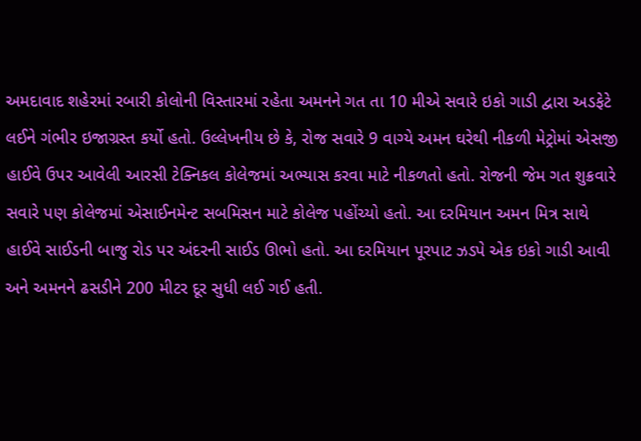અમદાવાદ શહેરમાં રબારી કોલોની વિસ્તારમાં રહેતા અમનને ગત તા 10 મીએ સવારે ઇકો ગાડી દ્વારા અડફેટે લઈને ગંભીર ઇજાગ્રસ્ત કર્યો હતો. ઉલ્લેખનીય છે કે, રોજ સવારે 9 વાગ્યે અમન ઘરેથી નીકળી મેટ્રોમાં એસજી હાઈવે ઉપર આવેલી આરસી ટેક્નિકલ કોલેજમાં અભ્યાસ કરવા માટે નીકળતો હતો. રોજની જેમ ગત શુક્રવારે સવારે પણ કોલેજમાં એસાઈનમેન્ટ સબમિસન માટે કોલેજ પહોંચ્યો હતો. આ દરમિયાન અમન મિત્ર સાથે હાઈવે સાઈડની બાજુ રોડ પર અંદરની સાઈડ ઊભો હતો. આ દરમિયાન પૂરપાટ ઝડપે એક ઇકો ગાડી આવી અને અમનને ઢસડીને 200 મીટર દૂર સુધી લઈ ગઈ હતી.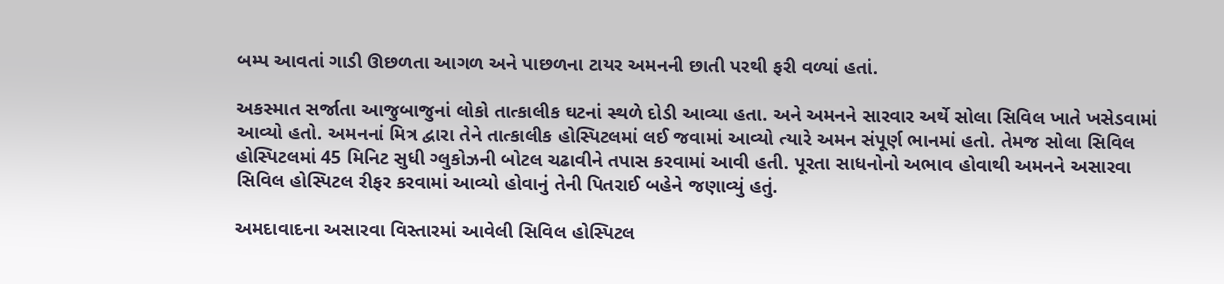બમ્પ આવતાં ગાડી ઊછળતા આગળ અને પાછળના ટાયર અમનની છાતી પરથી ફરી વળ્યાં હતાં.

અકસ્માત સર્જાતા આજુબાજુનાં લોકો તાત્કાલીક ઘટનાં સ્થળે દોડી આવ્યા હતા. અને અમનને સારવાર અર્થે સોલા સિવિલ ખાતે ખસેડવામાં આવ્યો હતો. અમનનાં મિત્ર દ્વારા તેને તાત્કાલીક હોસ્પિટલમાં લઈ જવામાં આવ્યો ત્યારે અમન સંપૂર્ણ ભાનમાં હતો. તેમજ સોલા સિવિલ હોસ્પિટલમાં 45 મિનિટ સુધી ગ્લુકોઝની બોટલ ચઢાવીને તપાસ કરવામાં આવી હતી. પૂરતા સાધનોનો અભાવ હોવાથી અમનને અસારવા સિવિલ હોસ્પિટલ રીફર કરવામાં આવ્યો હોવાનું તેની પિતરાઈ બહેને જણાવ્યું હતું.

અમદાવાદના અસારવા વિસ્તારમાં આવેલી સિવિલ હોસ્પિટલ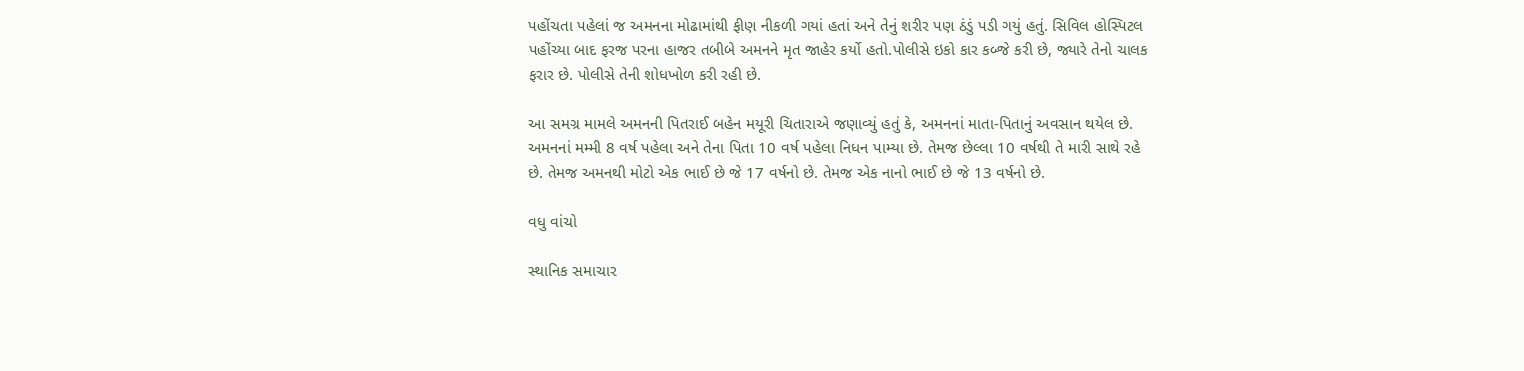પહોંચતા પહેલાં જ અમનના મોઢામાંથી ફીણ નીકળી ગયાં હતાં અને તેનું શરીર પણ ઠંડું પડી ગયું હતું. સિવિલ હોસ્પિટલ પહોંચ્યા બાદ ફરજ પરના હાજર તબીબે અમનને મૃત જાહેર કર્યો હતો.પોલીસે ઇકો કાર કબ્જે કરી છે, જ્યારે તેનો ચાલક ફરાર છે. પોલીસે તેની શોધખોળ કરી રહી છે.

આ સમગ્ર મામલે અમનની પિતરાઈ બહેન મયૂરી ચિતારાએ જણાવ્યું હતું કે, અમનનાં માતા-પિતાનું અવસાન થયેલ છે. અમનનાં મમ્મી 8 વર્ષ પહેલા અને તેના પિતા 10 વર્ષ પહેલા નિધન પામ્યા છે. તેમજ છેલ્લા 10 વર્ષથી તે મારી સાથે રહે છે. તેમજ અમનથી મોટો એક ભાઈ છે જે 17 વર્ષનો છે. તેમજ એક નાનો ભાઈ છે જે 13 વર્ષનો છે.

વધુ વાંચો

સ્થાનિક સમાચાર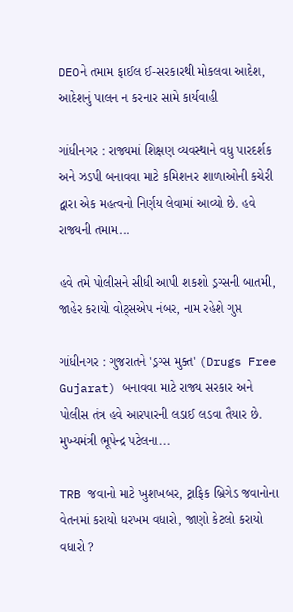DEOને તમામ ફાઈલ ઈ-સરકારથી મોકલવા આદેશ, આદેશનું પાલન ન કરનાર સામે કાર્યવાહી

ગાંધીનગર : રાજ્યમાં શિક્ષણ વ્યવસ્થાને વધુ પારદર્શક અને ઝડપી બનાવવા માટે કમિશનર શાળાઓની કચેરી દ્વારા એક મહત્વનો નિર્ણય લેવામાં આવ્યો છે. હવે રાજ્યની તમામ...

હવે તમે પોલીસને સીધી આપી શકશો ડ્રગ્સની બાતમી, જાહેર કરાયો વોટ્સએપ નંબર, નામ રહેશે ગુપ્ત

ગાંધીનગર : ગુજરાતને 'ડ્રગ્સ મુક્ત' (Drugs Free Gujarat) બનાવવા માટે રાજ્ય સરકાર અને પોલીસ તંત્ર હવે આરપારની લડાઈ લડવા તૈયાર છે. મુખ્યમંત્રી ભૂપેન્દ્ર પટેલના...

TRB જવાનો માટે ખુશખબર, ટ્રાફિક બ્રિગેડ જવાનોના વેતનમાં કરાયો ધરખમ વધારો, જાણો કેટલો કરાયો વધારો ?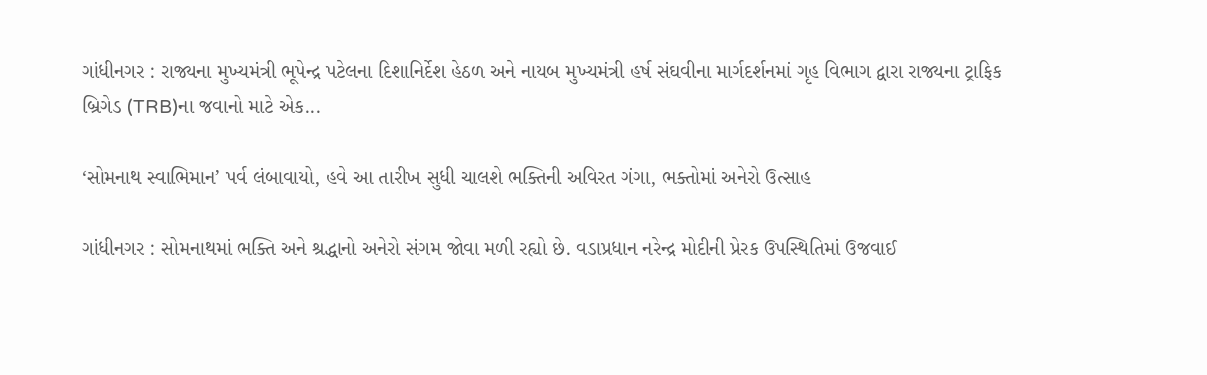ગાંધીનગર : રાજ્યના મુખ્યમંત્રી ભૂપેન્દ્ર પટેલના દિશાનિર્દેશ હેઠળ અને નાયબ મુખ્યમંત્રી હર્ષ સંઘવીના માર્ગદર્શનમાં ગૃહ વિભાગ દ્વારા રાજ્યના ટ્રાફિક બ્રિગેડ (TRB)ના જવાનો માટે એક...

‘સોમનાથ સ્વાભિમાન’ પર્વ લંબાવાયો, હવે આ તારીખ સુધી ચાલશે ભક્તિની અવિરત ગંગા, ભક્તોમાં અનેરો ઉત્સાહ

ગાંધીનગર : સોમનાથમાં ભક્તિ અને શ્રદ્ધાનો અનેરો સંગમ જોવા મળી રહ્યો છે. વડાપ્રધાન નરેન્દ્ર મોદીની પ્રેરક ઉપસ્થિતિમાં ઉજવાઈ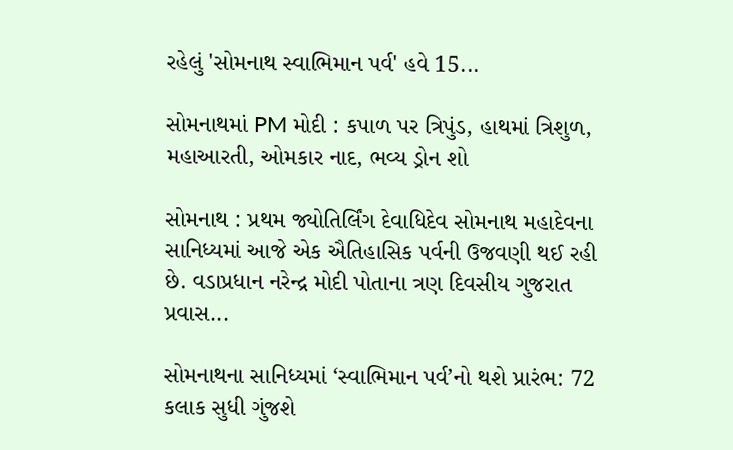રહેલું 'સોમનાથ સ્વાભિમાન પર્વ' હવે 15...

સોમનાથમાં PM મોદી : કપાળ પર ત્રિપુંડ, હાથમાં ત્રિશુળ, મહાઆરતી, ઓમકાર નાદ, ભવ્ય ડ્રોન શો

સોમનાથ : પ્રથમ જ્યોતિર્લિંગ દેવાધિદેવ સોમનાથ મહાદેવના સાનિધ્યમાં આજે એક ઐતિહાસિક પર્વની ઉજવણી થઈ રહી છે. વડાપ્રધાન નરેન્દ્ર મોદી પોતાના ત્રણ દિવસીય ગુજરાત પ્રવાસ...

સોમનાથના સાનિધ્યમાં ‘સ્વાભિમાન પર્વ’નો થશે પ્રારંભ: 72 કલાક સુધી ગુંજશે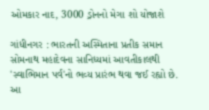ઓમકાર નાદ, 3000 ડ્રોનનો મેગા શો યોજાશે

ગાંધીનગર : ભારતની અસ્મિતાના પ્રતીક સમાન સોમનાથ મહાદેવના સાનિધ્યમાં આવતીકાલથી 'સ્વાભિમાન પર્વ'નો ભવ્ય પ્રારંભ થવા જઈ રહ્યો છે. આ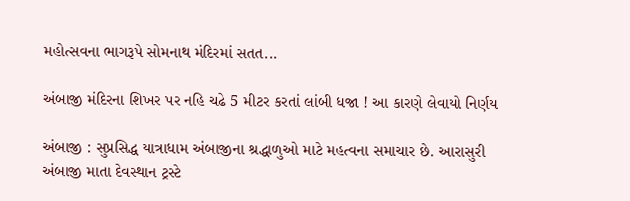મહોત્સવના ભાગરૂપે સોમનાથ મંદિરમાં સતત...

અંબાજી મંદિરના શિખર પર નહિ ચઢે 5 મીટર કરતાં લાંબી ધજા ! આ કારણે લેવાયો નિર્ણય

અંબાજી : સુપ્રસિદ્ધ યાત્રાધામ અંબાજીના શ્રદ્ધાળુઓ માટે મહત્વના સમાચાર છે. આરાસુરી અંબાજી માતા દેવસ્થાન ટ્રસ્ટે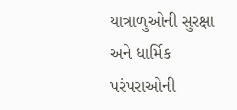યાત્રાળુઓની સુરક્ષા અને ધાર્મિક પરંપરાઓની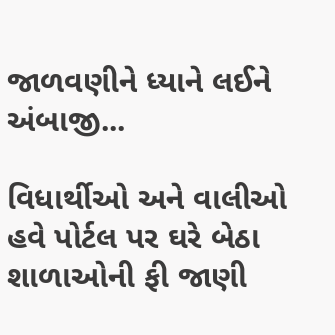જાળવણીને ધ્યાને લઈને અંબાજી...

વિધાર્થીઓ અને વાલીઓ હવે પોર્ટલ પર ઘરે બેઠા શાળાઓની ફી જાણી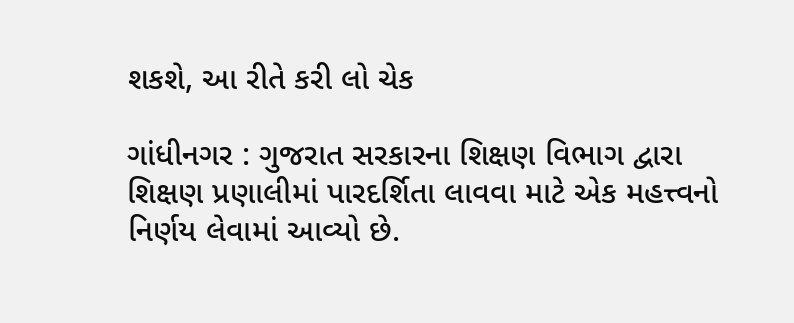શકશે, આ રીતે કરી લો ચેક

ગાંધીનગર : ગુજરાત સરકારના શિક્ષણ વિભાગ દ્વારા શિક્ષણ પ્રણાલીમાં પારદર્શિતા લાવવા માટે એક મહત્ત્વનો નિર્ણય લેવામાં આવ્યો છે.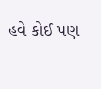હવે કોઈ પણ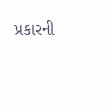પ્રકારની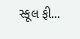સ્કૂલ ફી...